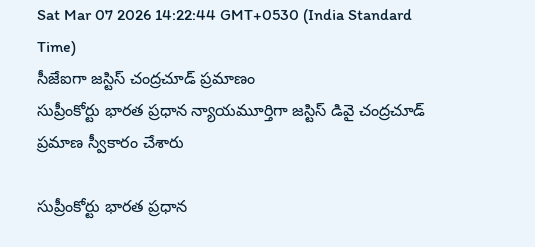Sat Mar 07 2026 14:22:44 GMT+0530 (India Standard Time)
సీజేఐగా జస్టిస్ చంద్రచూడ్ ప్రమాణం
సుప్రీంకోర్టు భారత ప్రధాన న్యాయమూర్తిగా జస్టిస్ డివై చంద్రచూడ్ ప్రమాణ స్వీకారం చేశారు

సుప్రీంకోర్టు భారత ప్రధాన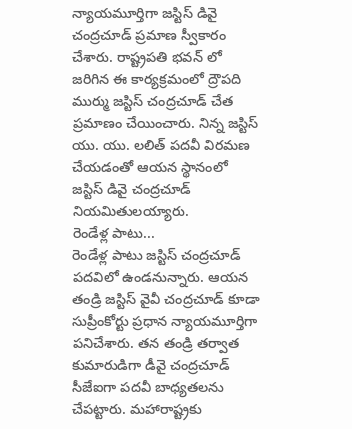న్యాయమూర్తిగా జస్టిస్ డివై చంద్రచూడ్ ప్రమాణ స్వీకారం చేశారు. రాష్ట్రపతి భవన్ లో జరిగిన ఈ కార్యక్రమంలో ద్రౌపది ముర్ము జస్టిస్ చంద్రచూడ్ చేత ప్రమాణం చేయించారు. నిన్న జస్టిస్ యు. యు. లలిత్ పదవీ విరమణ చేయడంతో ఆయన స్థానంలో జస్టిస్ డివై చంద్రచూడ్ నియమితులయ్యారు.
రెండేళ్ల పాటు...
రెండేళ్ల పాటు జస్టిస్ చంద్రచూడ్ పదవిలో ఉండనున్నారు. ఆయన తండ్రి జస్టిస్ వైవీ చంద్రచూడ్ కూడా సుప్రీంకోర్టు ప్రధాన న్యాయమూర్తిగా పనిచేశారు. తన తండ్రి తర్వాత కుమారుడిగా డీవై చంద్రచూడ్ సీజేఐగా పదవీ బాధ్యతలను చేపట్టారు. మహారాష్ట్రకు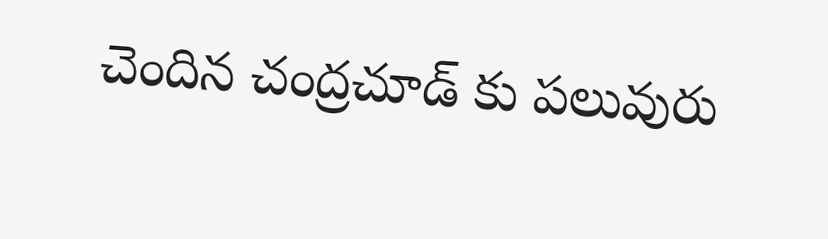చెందిన చంద్రచూడ్ కు పలువురు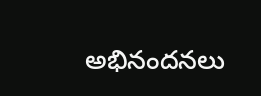అభినందనలు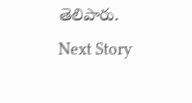తెలిపారు.
Next Story